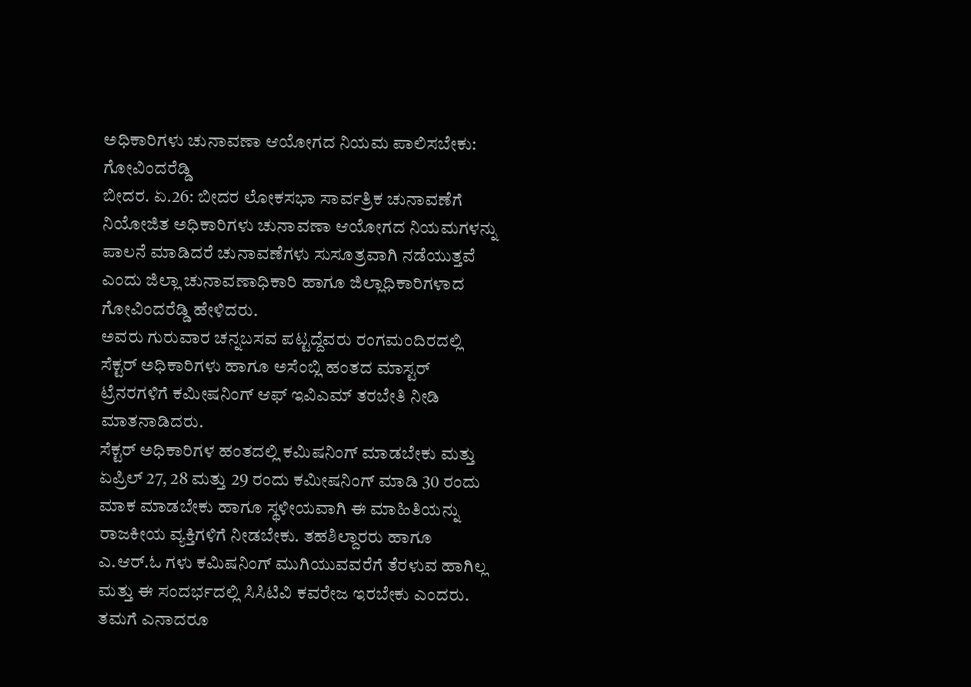ಅಧಿಕಾರಿಗಳು ಚುನಾವಣಾ ಆಯೋಗದ ನಿಯಮ ಪಾಲಿಸಬೇಕು: ಗೋವಿಂದರೆಡ್ಡಿ
ಬೀದರ. ಏ.26: ಬೀದರ ಲೋಕಸಭಾ ಸಾರ್ವತ್ರಿಕ ಚುನಾವಣೆಗೆ ನಿಯೋಜಿತ ಅಧಿಕಾರಿಗಳು ಚುನಾವಣಾ ಆಯೋಗದ ನಿಯಮಗಳನ್ನು ಪಾಲನೆ ಮಾಡಿದರೆ ಚುನಾವಣೆಗಳು ಸುಸೂತ್ರವಾಗಿ ನಡೆಯುತ್ತವೆ ಎಂದು ಜಿಲ್ಲಾ ಚುನಾವಣಾಧಿಕಾರಿ ಹಾಗೂ ಜಿಲ್ಲಾಧಿಕಾರಿಗಳಾದ ಗೋವಿಂದರೆಡ್ಡಿ ಹೇಳಿದರು.
ಅವರು ಗುರುವಾರ ಚನ್ನಬಸವ ಪಟ್ಟದ್ದೆವರು ರಂಗಮಂದಿರದಲ್ಲಿ ಸೆಕ್ಟರ್ ಅಧಿಕಾರಿಗಳು ಹಾಗೂ ಅಸೆಂಬ್ಲಿ ಹಂತದ ಮಾಸ್ಟರ್ ಟ್ರೆನರಗಳಿಗೆ ಕಮೀಷನಿಂಗ್ ಆಫ್ ಇವಿಎಮ್ ತರಬೇತಿ ನೀಡಿ ಮಾತನಾಡಿದರು.
ಸೆಕ್ಟರ್ ಅಧಿಕಾರಿಗಳ ಹಂತದಲ್ಲಿ ಕಮಿಷನಿಂಗ್ ಮಾಡಬೇಕು ಮತ್ತು ಏಪ್ರಿಲ್ 27, 28 ಮತ್ತು 29 ರಂದು ಕಮೀಷನಿಂಗ್ ಮಾಡಿ 30 ರಂದು ಮಾಕ ಮಾಡಬೇಕು ಹಾಗೂ ಸ್ಥಳೀಯವಾಗಿ ಈ ಮಾಹಿತಿಯನ್ನು ರಾಜಕೀಯ ವ್ಯಕ್ತಿಗಳಿಗೆ ನೀಡಬೇಕು. ತಹಶಿಲ್ದಾರರು ಹಾಗೂ ಎ.ಆರ್.ಓ ಗಳು ಕಮಿಷನಿಂಗ್ ಮುಗಿಯುವವರೆಗೆ ತೆರಳುವ ಹಾಗಿಲ್ಲ ಮತ್ತು ಈ ಸಂದರ್ಭದಲ್ಲಿ ಸಿಸಿಟಿವಿ ಕವರೇಜ ಇರಬೇಕು ಎಂದರು.
ತಮಗೆ ಎನಾದರೂ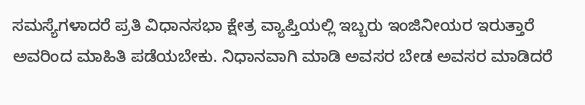ಸಮಸ್ಯೆಗಳಾದರೆ ಪ್ರತಿ ವಿಧಾನಸಭಾ ಕ್ಷೇತ್ರ ವ್ಯಾಪ್ತಿಯಲ್ಲಿ ಇಬ್ಬರು ಇಂಜಿನೀಯರ ಇರುತ್ತಾರೆ ಅವರಿಂದ ಮಾಹಿತಿ ಪಡೆಯಬೇಕು. ನಿಧಾನವಾಗಿ ಮಾಡಿ ಅವಸರ ಬೇಡ ಅವಸರ ಮಾಡಿದರೆ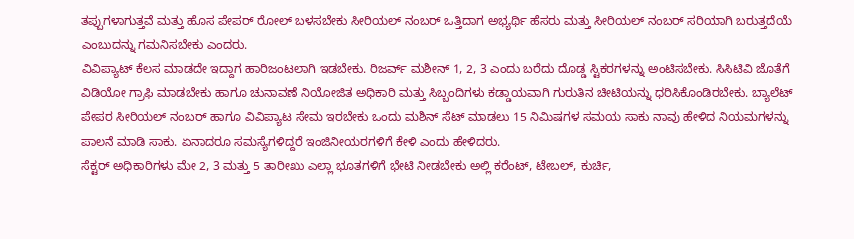ತಪ್ಪುಗಳಾಗುತ್ತವೆ ಮತ್ತು ಹೊಸ ಪೇಪರ್ ರೋಲ್ ಬಳಸಬೇಕು ಸೀರಿಯಲ್ ನಂಬರ್ ಒತ್ತಿದಾಗ ಅಭ್ಯರ್ಥಿ ಹೆಸರು ಮತ್ತು ಸೀರಿಯಲ್ ನಂಬರ್ ಸರಿಯಾಗಿ ಬರುತ್ತದೆಯೆ ಎಂಬುದನ್ನು ಗಮನಿಸಬೇಕು ಎಂದರು.
ವಿವಿಪ್ಯಾಟ್ ಕೆಲಸ ಮಾಡದೇ ಇದ್ದಾಗ ಹಾರಿಜಂಟಲಾಗಿ ಇಡಬೇಕು. ರಿಜರ್ವ್ ಮಶೀನ್ 1, 2, 3 ಎಂದು ಬರೆದು ದೊಡ್ಡ ಸ್ಟಿಕರಗಳನ್ನು ಅಂಟಿಸಬೇಕು. ಸಿಸಿಟಿವಿ ಜೊತೆಗೆ ವಿಡಿಯೋ ಗ್ರಾಫಿ ಮಾಡಬೇಕು ಹಾಗೂ ಚುನಾವಣೆ ನಿಯೋಜಿತ ಅಧಿಕಾರಿ ಮತ್ತು ಸಿಬ್ಬಂದಿಗಳು ಕಡ್ಡಾಯವಾಗಿ ಗುರುತಿನ ಚೀಟಿಯನ್ನು ಧರಿಸಿಕೊಂಡಿರಬೇಕು. ಬ್ಯಾಲೆಟ್ ಪೇಪರ ಸೀರಿಯಲ್ ನಂಬರ್ ಹಾಗೂ ವಿವಿಪ್ಯಾಟ ಸೇಮ ಇರಬೇಕು ಒಂದು ಮಶಿನ್ ಸೆಟ್ ಮಾಡಲು 15 ನಿಮಿಷಗಳ ಸಮಯ ಸಾಕು ನಾವು ಹೇಳಿದ ನಿಯಮಗಳನ್ನು ಪಾಲನೆ ಮಾಡಿ ಸಾಕು. ಏನಾದರೂ ಸಮಸ್ಯೆಗಳಿದ್ದರೆ ಇಂಜಿನೀಯರಗಳಿಗೆ ಕೇಳಿ ಎಂದು ಹೇಳಿದರು.
ಸೆಕ್ಟರ್ ಅಧಿಕಾರಿಗಳು ಮೇ 2, 3 ಮತ್ತು 5 ತಾರೀಖು ಎಲ್ಲಾ ಭೂತಗಳಿಗೆ ಭೇಟಿ ನೀಡಬೇಕು ಅಲ್ಲಿ ಕರೆಂಟ್, ಟೇಬಲ್, ಕುರ್ಚಿ,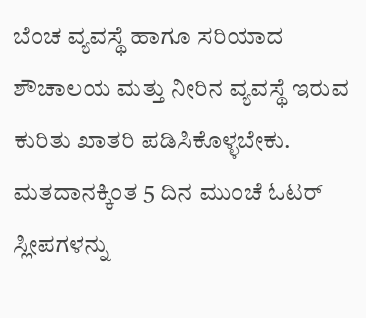ಬೆಂಚ ವ್ಯವಸ್ಥೆ ಹಾಗೂ ಸರಿಯಾದ ಶೌಚಾಲಯ ಮತ್ತು ನೀರಿನ ವ್ಯವಸ್ಥೆ ಇರುವ ಕುರಿತು ಖಾತರಿ ಪಡಿಸಿಕೊಳ್ಳಬೇಕು. ಮತದಾನಕ್ಕಿಂತ 5 ದಿನ ಮುಂಚೆ ಓಟರ್ ಸ್ಲೀಪಗಳನ್ನು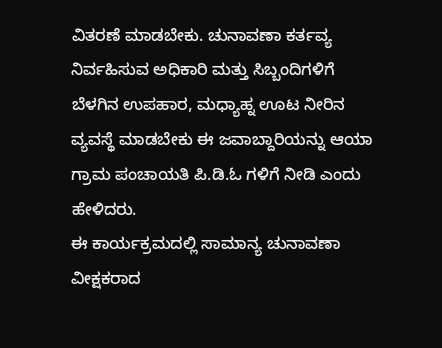ವಿತರಣೆ ಮಾಡಬೇಕು. ಚುನಾವಣಾ ಕರ್ತವ್ಯ ನಿರ್ವಹಿಸುವ ಅಧಿಕಾರಿ ಮತ್ತು ಸಿಬ್ಬಂದಿಗಳಿಗೆ ಬೆಳಗಿನ ಉಪಹಾರ, ಮಧ್ಯಾಹ್ನ ಊಟ ನೀರಿನ ವ್ಯವಸ್ಥೆ ಮಾಡಬೇಕು ಈ ಜವಾಬ್ದಾರಿಯನ್ನು ಆಯಾ ಗ್ರಾಮ ಪಂಚಾಯತಿ ಪಿ.ಡಿ.ಓ ಗಳಿಗೆ ನೀಡಿ ಎಂದು ಹೇಳಿದರು.
ಈ ಕಾರ್ಯಕ್ರಮದಲ್ಲಿ ಸಾಮಾನ್ಯ ಚುನಾವಣಾ ವೀಕ್ಷಕರಾದ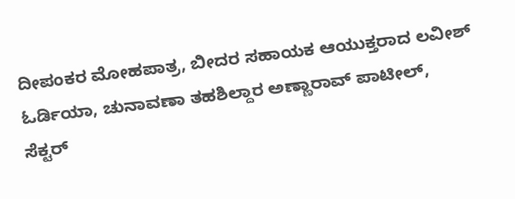ದೀಪಂಕರ ಮೋಹಪಾತ್ರ, ಬೀದರ ಸಹಾಯಕ ಆಯುಕ್ತರಾದ ಲವೀಶ್ ಓರ್ಡಿಯಾ, ಚುನಾವಣಾ ತಹಶಿಲ್ದಾರ ಅಣ್ಣಾರಾವ್ ಪಾಟೀಲ್, ಸೆಕ್ಟರ್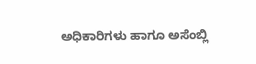ಅಧಿಕಾರಿಗಳು ಹಾಗೂ ಅಸೆಂಬ್ಲಿ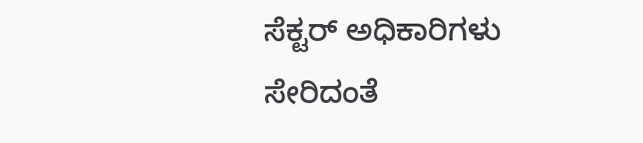ಸೆಕ್ಟರ್ ಅಧಿಕಾರಿಗಳು ಸೇರಿದಂತೆ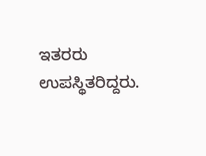ಇತರರು ಉಪಸ್ಥಿತರಿದ್ದರು.